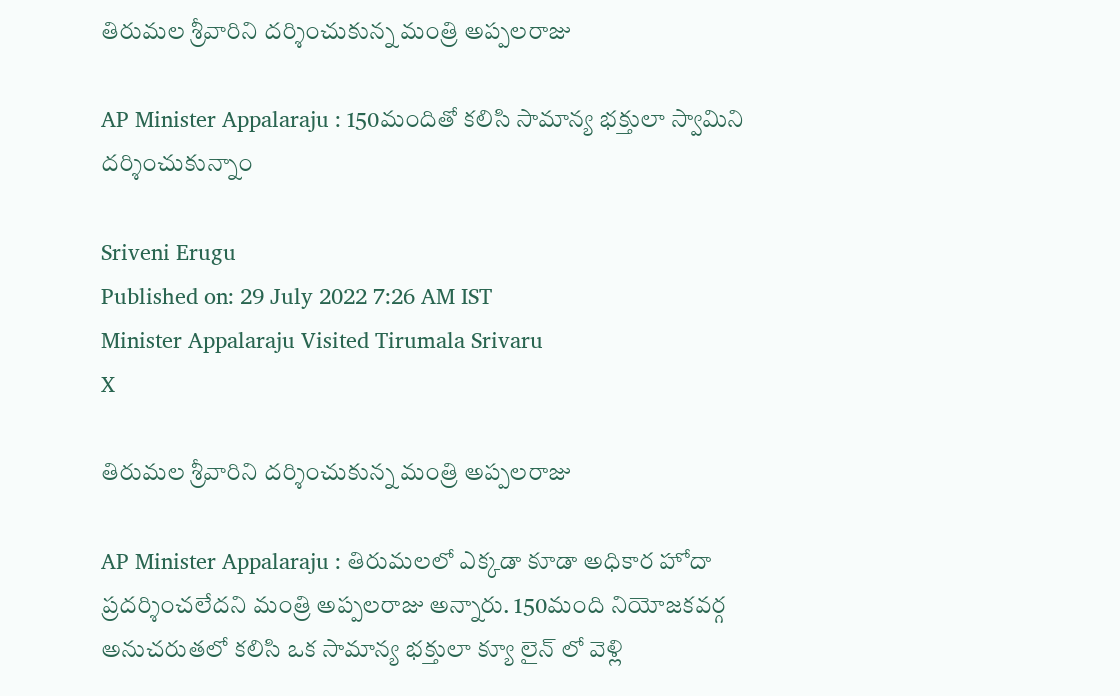తిరుమల శ్రీవారిని దర్శించుకున్న మంత్రి అప్పలరాజు

AP Minister Appalaraju : 150మందితో కలిసి సామాన్య భక్తులా స్వామిని దర్శించుకున్నాం

Sriveni Erugu
Published on: 29 July 2022 7:26 AM IST
Minister Appalaraju Visited Tirumala Srivaru
X

తిరుమల శ్రీవారిని దర్శించుకున్న మంత్రి అప్పలరాజు

AP Minister Appalaraju : తిరుమలలో ఎక్కడా కూడా అధికార హోదా ప్రదర్శించలేదని మంత్రి అప్పలరాజు అన్నారు. 150మంది నియోజకవర్గ అనుచరుతలో కలిసి ఒక సామాన్య భక్తులా క్యూ లైన్ లో వెళ్లి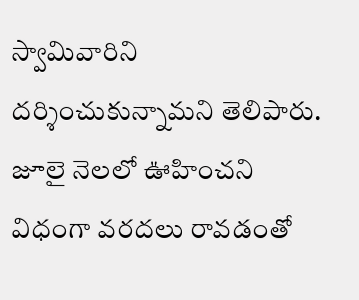స్వామివారిని దర్శించుకున్నామని తెలిపారు. జూలై నెలలో ఊహించని విధంగా వరదలు రావడంతో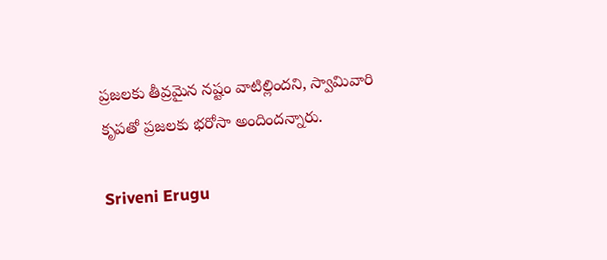ప్రజలకు తీవ్రమైన నష్టం వాటిల్లిందని, స్వామివారి కృపతో ప్రజలకు భరోసా అందిందన్నారు.

Sriveni Erugu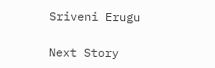Sriveni Erugu

Next Story